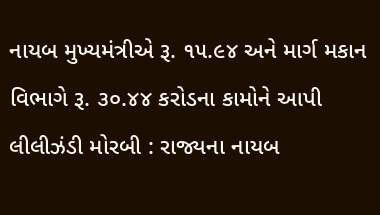નાયબ મુખ્યમંત્રીએ રૂ. ૧૫.૯૪ અને માર્ગ મકાન વિભાગે રૂ. ૩૦.૪૪ કરોડના કામોને આપી લીલીઝંડી મોરબી : રાજ્યના નાયબ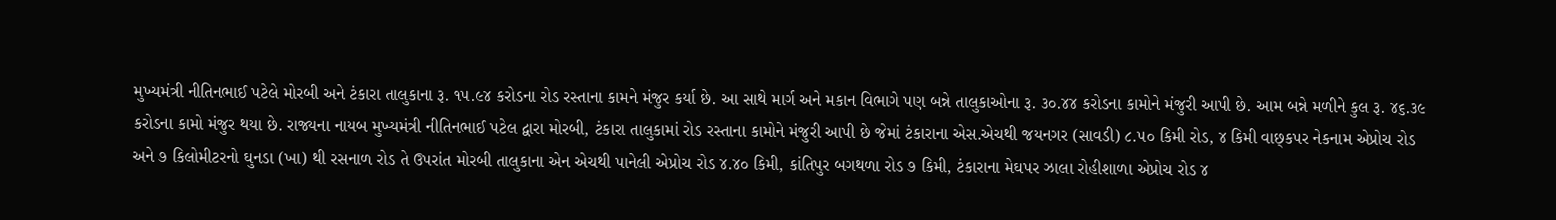મુખ્યમંત્રી નીતિનભાઈ પટેલે મોરબી અને ટંકારા તાલુકાના રૂ. ૧૫.૯૪ કરોડના રોડ રસ્તાના કામને મંજુર કર્યા છે. આ સાથે માર્ગ અને મકાન વિભાગે પણ બન્ને તાલુકાઓના રૂ. ૩૦.૪૪ કરોડના કામોને મંજુરી આપી છે. આમ બન્ને મળીને કુલ રૂ. ૪૬.૩૯ કરોડના કામો મંજુર થયા છે. રાજ્યના નાયબ મુખ્યમંત્રી નીતિનભાઈ પટેલ દ્વારા મોરબી, ટંકારા તાલુકામાં રોડ રસ્તાના કામોને મંજુરી આપી છે જેમાં ટંકારાના એસ.એચથી જયનગર (સાવડી) ૮.૫૦ કિમી રોડ, ૪ કિમી વાછ્કપર નેકનામ એપ્રોચ રોડ અને ૭ કિલોમીટરનો ઘુનડા (ખા) થી રસનાળ રોડ તે ઉપરાંત મોરબી તાલુકાના એન એચથી પાનેલી એપ્રોચ રોડ ૪.૪૦ કિમી, કાંતિપુર બગથળા રોડ ૭ કિમી, ટંકારાના મેઘપર ઝાલા રોહીશાળા એપ્રોચ રોડ ૪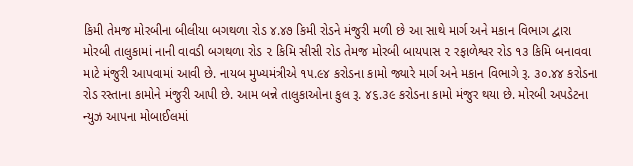કિમી તેમજ મોરબીના બીલીયા બગથળા રોડ ૪.૪૭ કિમી રોડને મંજુરી મળી છે આ સાથે માર્ગ અને મકાન વિભાગ દ્વારા મોરબી તાલુકામાં નાની વાવડી બગથળા રોડ ૨ કિમિ સીસી રોડ તેમજ મોરબી બાયપાસ ૨ રફાળેશ્વર રોડ ૧૩ કિમિ બનાવવા માટે મંજુરી આપવામાં આવી છે. નાયબ મુખ્યમંત્રીએ ૧૫.૯૪ કરોડના કામો જ્યારે માર્ગ અને મકાન વિભાગે રૂ. ૩૦.૪૪ કરોડના રોડ રસ્તાના કામોને મંજુરી આપી છે. આમ બન્ને તાલુકાઓના કુલ રૂ. ૪૬.૩૯ કરોડના કામો મંજુર થયા છે. મોરબી અપડેટના ન્યુઝ આપના મોબાઈલમાં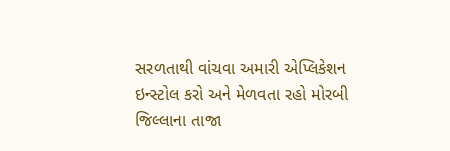સરળતાથી વાંચવા અમારી એપ્લિકેશન ઇન્સ્ટોલ કરો અને મેળવતા રહો મોરબી જિલ્લાના તાજા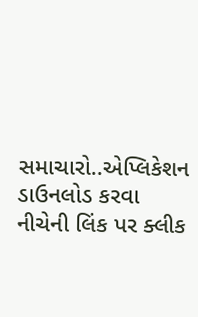સમાચારો..એપ્લિકેશન ડાઉનલોડ કરવા નીચેની લિંક પર ક્લીક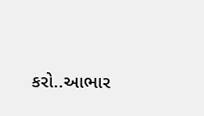કરો..આભાર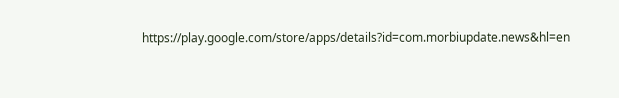https://play.google.com/store/apps/details?id=com.morbiupdate.news&hl=en